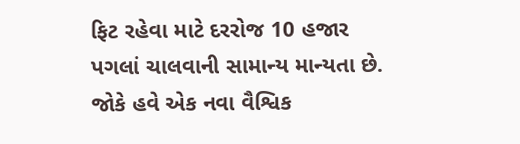ફિટ રહેવા માટે દરરોજ 10 હજાર પગલાં ચાલવાની સામાન્ય માન્યતા છે. જોકે હવે એક નવા વૈશ્વિક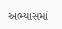અભ્યાસમાં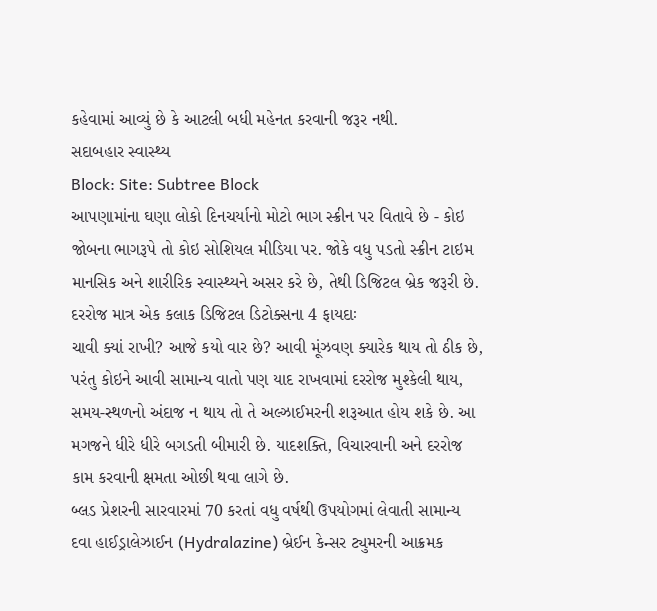કહેવામાં આવ્યું છે કે આટલી બધી મહેનત કરવાની જરૂર નથી.
સદાબહાર સ્વાસ્થ્ય
Block: Site: Subtree Block
આપણામાંના ઘણા લોકો દિનચર્યાનો મોટો ભાગ સ્ક્રીન પર વિતાવે છે - કોઇ જોબના ભાગરૂપે તો કોઇ સોશિયલ મીડિયા પર. જોકે વધુ પડતો સ્ક્રીન ટાઇમ માનસિક અને શારીરિક સ્વાસ્થ્યને અસર કરે છે, તેથી ડિજિટલ બ્રેક જરૂરી છે. દરરોજ માત્ર એક કલાક ડિજિટલ ડિટોક્સના 4 ફાયદાઃ
ચાવી ક્યાં રાખી? આજે કયો વાર છે? આવી મૂંઝવણ ક્યારેક થાય તો ઠીક છે, પરંતુ કોઇને આવી સામાન્ય વાતો પણ યાદ રાખવામાં દરરોજ મુશ્કેલી થાય, સમય-સ્થળનો અંદાજ ન થાય તો તે અલ્ઝાઈમરની શરૂઆત હોય શકે છે. આ મગજને ધીરે ધીરે બગડતી બીમારી છે. યાદશક્તિ, વિચારવાની અને દરરોજ કામ કરવાની ક્ષમતા ઓછી થવા લાગે છે.
બ્લડ પ્રેશરની સારવારમાં 70 કરતાં વધુ વર્ષથી ઉપયોગમાં લેવાતી સામાન્ય દવા હાઈડ્રાલેઝાઈન (Hydralazine) બ્રેઈન કેન્સર ટ્યુમરની આક્રમક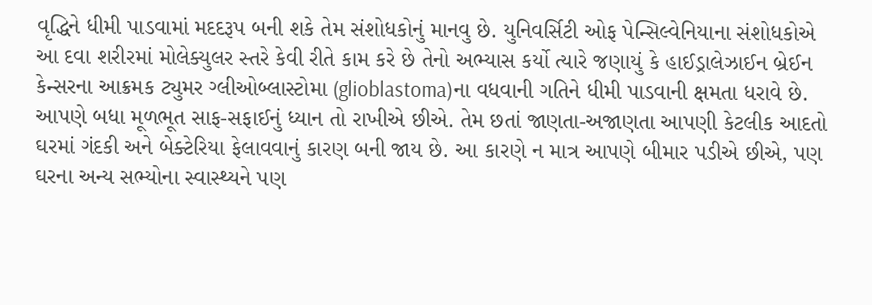વૃદ્ધિને ધીમી પાડવામાં મદદરૂપ બની શકે તેમ સંશોધકોનું માનવુ છે. યુનિવર્સિટી ઓફ પેન્સિલ્વેનિયાના સંશોધકોએ આ દવા શરીરમાં મોલેક્યુલર સ્તરે કેવી રીતે કામ કરે છે તેનો અભ્યાસ કર્યો ત્યારે જણાયું કે હાઈડ્રાલેઝાઈન બ્રેઈન કેન્સરના આક્રમક ટ્યુમર ગ્લીઓબ્લાસ્ટોમા (glioblastoma)ના વધવાની ગતિને ધીમી પાડવાની ક્ષમતા ધરાવે છે.
આપણે બધા મૂળભૂત સાફ-સફાઈનું ધ્યાન તો રાખીએ છીએ. તેમ છતાં જાણતા-અજાણતા આપણી કેટલીક આદતો ઘરમાં ગંદકી અને બેક્ટેરિયા ફેલાવવાનું કારણ બની જાય છે. આ કારણે ન માત્ર આપણે બીમાર પડીએ છીએ, પણ ઘરના અન્ય સભ્યોના સ્વાસ્થ્યને પણ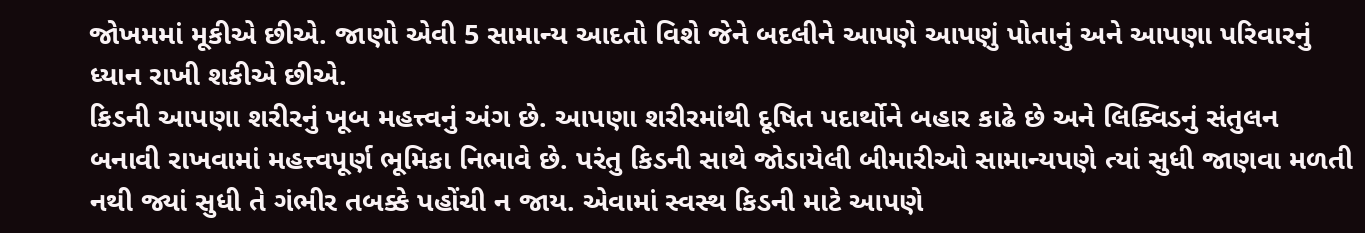જોખમમાં મૂકીએ છીએ. જાણો એવી 5 સામાન્ય આદતો વિશે જેને બદલીને આપણે આપણું પોતાનું અને આપણા પરિવારનું ધ્યાન રાખી શકીએ છીએ.
કિડની આપણા શરીરનું ખૂબ મહત્ત્વનું અંગ છે. આપણા શરીરમાંથી દૂષિત પદાર્થોને બહાર કાઢે છે અને લિક્વિડનું સંતુલન બનાવી રાખવામાં મહત્ત્વપૂર્ણ ભૂમિકા નિભાવે છે. પરંતુ કિડની સાથે જોડાયેલી બીમારીઓ સામાન્યપણે ત્યાં સુધી જાણવા મળતી નથી જ્યાં સુધી તે ગંભીર તબક્કે પહોંચી ન જાય. એવામાં સ્વસ્થ કિડની માટે આપણે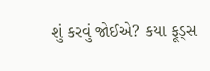શું કરવું જોઈએ? કયા ફૂડ્સ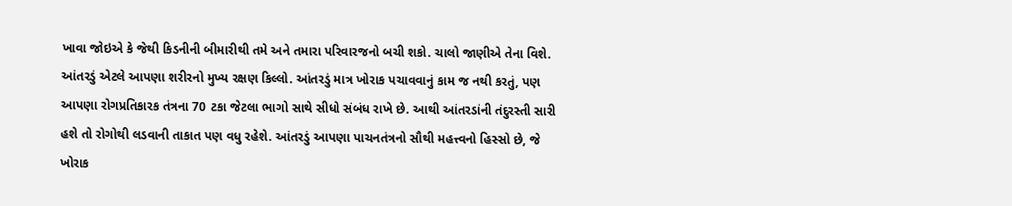ખાવા જોઇએ કે જેથી કિડનીની બીમારીથી તમે અને તમારા પરિવારજનો બચી શકો. ચાલો જાણીએ તેના વિશે.
આંતરડું એટલે આપણા શરીરનો મુખ્ય રક્ષણ કિલ્લો. આંતરડું માત્ર ખોરાક પચાવવાનું કામ જ નથી કરતું, પણ આપણા રોગપ્રતિકારક તંત્રના 70 ટકા જેટલા ભાગો સાથે સીધો સંબંધ રાખે છે. આથી આંતરડાંની તંદુરસ્તી સારી હશે તો રોગોથી લડવાની તાકાત પણ વધુ રહેશે. આંતરડું આપણા પાચનતંત્રનો સૌથી મહત્ત્વનો હિસ્સો છે, જે ખોરાક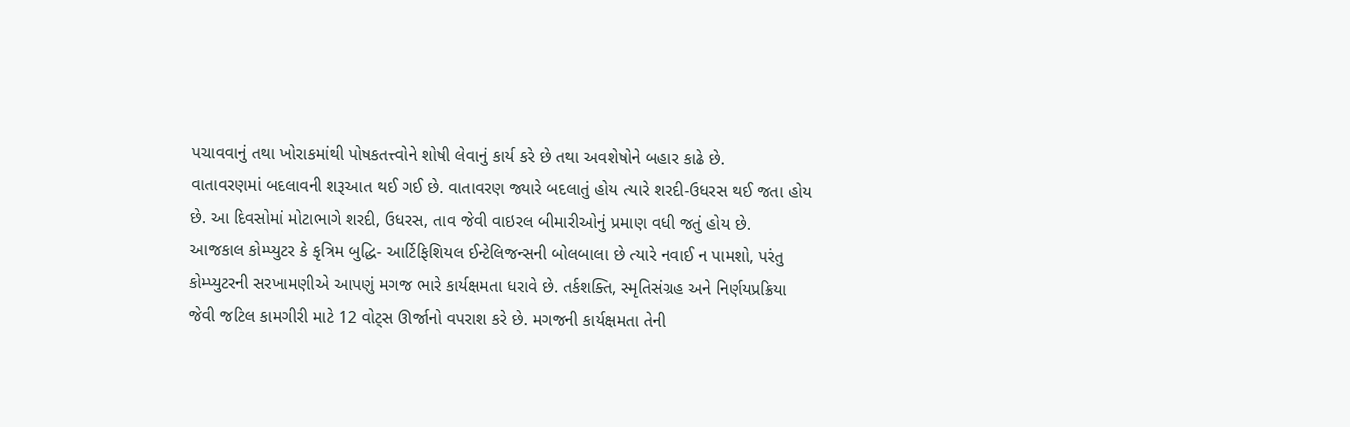પચાવવાનું તથા ખોરાકમાંથી પોષકતત્ત્વોને શોષી લેવાનું કાર્ય કરે છે તથા અવશેષોને બહાર કાઢે છે.
વાતાવરણમાં બદલાવની શરૂઆત થઈ ગઈ છે. વાતાવરણ જ્યારે બદલાતું હોય ત્યારે શરદી-ઉધરસ થઈ જતા હોય છે. આ દિવસોમાં મોટાભાગે શરદી, ઉધરસ, તાવ જેવી વાઇરલ બીમારીઓનું પ્રમાણ વધી જતું હોય છે.
આજકાલ કોમ્પ્યુટર કે કૃત્રિમ બુદ્ધિ- આર્ટિફિશિયલ ઈન્ટેલિજન્સની બોલબાલા છે ત્યારે નવાઈ ન પામશો, પરંતુ કોમ્પ્યુટરની સરખામણીએ આપણું મગજ ભારે કાર્યક્ષમતા ધરાવે છે. તર્કશક્તિ, સ્મૃતિસંગ્રહ અને નિર્ણયપ્રક્રિયા જેવી જટિલ કામગીરી માટે 12 વોટ્સ ઊર્જાનો વપરાશ કરે છે. મગજની કાર્યક્ષમતા તેની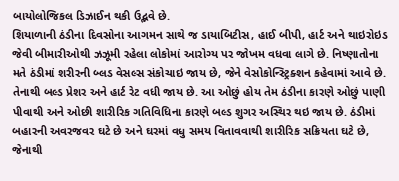બાયોલોજિકલ ડિઝાઈન થકી ઉદ્ભવે છે.
શિયાળાની ઠંડીના દિવસોના આગમન સાથે જ ડાયાબિટીસ, હાઈ બીપી, હાર્ટ અને થાઇરોઇડ જેવી બીમારીઓથી ઝઝૂમી રહેલા લોકોમાં આરોગ્ય પર જોખમ વધવા લાગે છે. નિષ્ણાતોના મતે ઠંડીમાં શરીરની બ્લડ વેસલ્સ સંકોચાઇ જાય છે, જેને વેસોકોન્સ્ટ્રિક્શન કહેવામાં આવે છે. તેનાથી બલ્ડ પ્રેશર અને હાર્ટ રેટ વધી જાય છે. આ ઓછું હોય તેમ ઠંડીના કારણે ઓછું પાણી પીવાથી અને ઓછી શારીરિક ગતિવિધિના કારણે બલ્ડ શુગર અસ્થિર થઇ જાય છે. ઠંડીમાં બહારની અવરજવર ઘટે છે અને ઘરમાં વધુ સમય વિતાવવાથી શારીરિક સક્રિયતા ઘટે છે, જેનાથી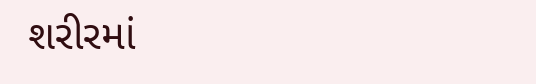શરીરમાં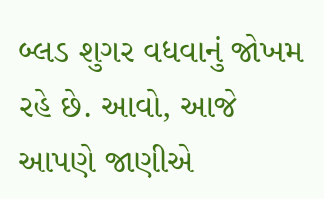બ્લડ શુગર વધવાનું જોખમ રહે છે. આવો, આજે આપણે જાણીએ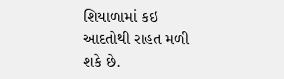શિયાળામાં કઇ આદતોથી રાહત મળી શકે છે.